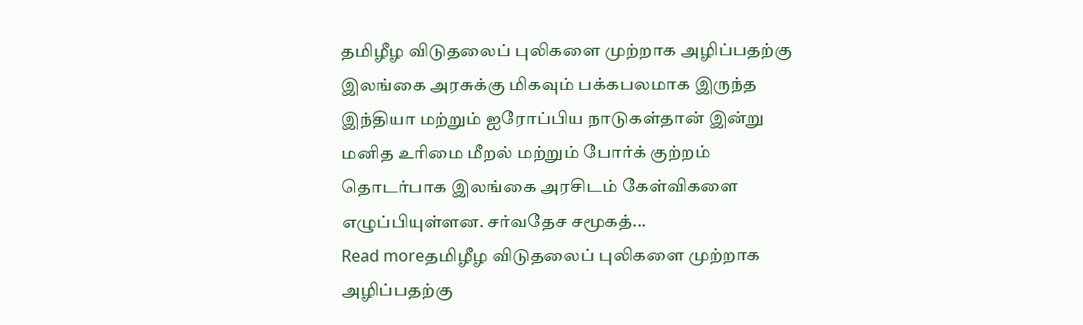தமிழீழ விடுதலைப் புலிகளை முற்றாக அழிப்பதற்கு இலங்கை அரசுக்கு மிகவும் பக்கபலமாக இருந்த இந்தியா மற்றும் ஐரோப்பிய நாடுகள்தான் இன்று மனித உரிமை மீறல் மற்றும் போர்க் குற்றம் தொடர்பாக இலங்கை அரசிடம் கேள்விகளை எழுப்பியுள்ளன. சர்வதேச சமூகத்...
Read moreதமிழீழ விடுதலைப் புலிகளை முற்றாக அழிப்பதற்கு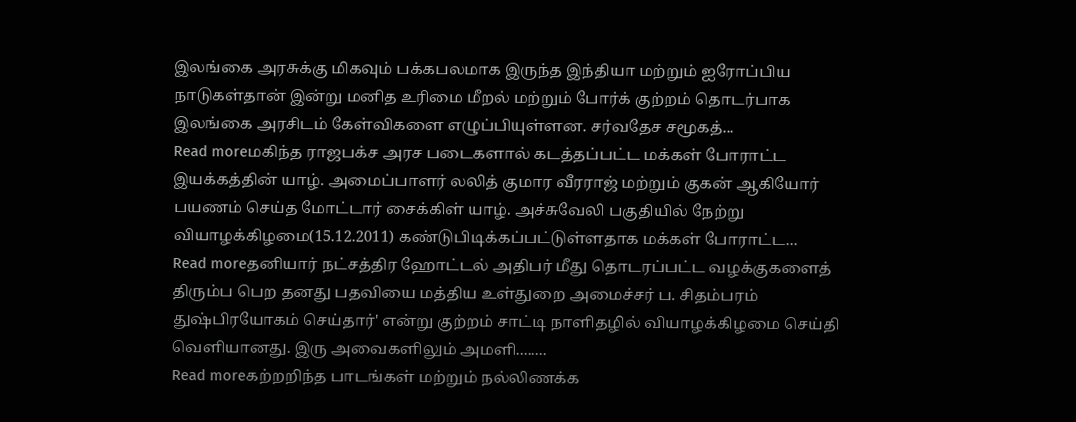இலங்கை அரசுக்கு மிகவும் பக்கபலமாக இருந்த இந்தியா மற்றும் ஐரோப்பிய நாடுகள்தான் இன்று மனித உரிமை மீறல் மற்றும் போர்க் குற்றம் தொடர்பாக இலங்கை அரசிடம் கேள்விகளை எழுப்பியுள்ளன. சர்வதேச சமூகத்...
Read moreமகிந்த ராஜபக்ச அரச படைகளால் கடத்தப்பட்ட மக்கள் போராட்ட இயக்கத்தின் யாழ். அமைப்பாளர் லலித் குமார வீரராஜ் மற்றும் குகன் ஆகியோர் பயணம் செய்த மோட்டார் சைக்கிள் யாழ். அச்சுவேலி பகுதியில் நேற்று வியாழக்கிழமை(15.12.2011) கண்டுபிடிக்கப்பட்டுள்ளதாக மக்கள் போராட்ட...
Read moreதனியார் நட்சத்திர ஹோட்டல் அதிபர் மீது தொடரப்பட்ட வழக்குகளைத் திரும்ப பெற தனது பதவியை மத்திய உள்துறை அமைச்சர் ப. சிதம்பரம் துஷ்பிரயோகம் செய்தார்' என்று குற்றம் சாட்டி நாளிதழில் வியாழக்கிழமை செய்தி வெளியானது. இரு அவைகளிலும் அமளி........
Read moreகற்றறிந்த பாடங்கள் மற்றும் நல்லிணக்க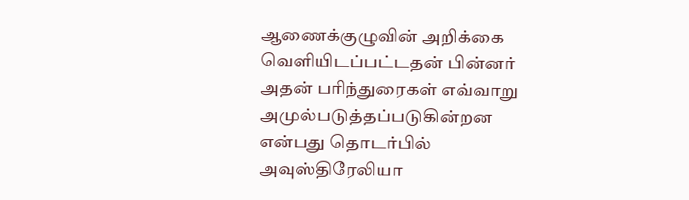ஆணைக்குழுவின் அறிக்கை வெளியிடப்பட்டதன் பின்னர் அதன் பரிந்துரைகள் எவ்வாறு அமுல்படுத்தப்படுகின்றன என்பது தொடர்பில் அவுஸ்திரேலியா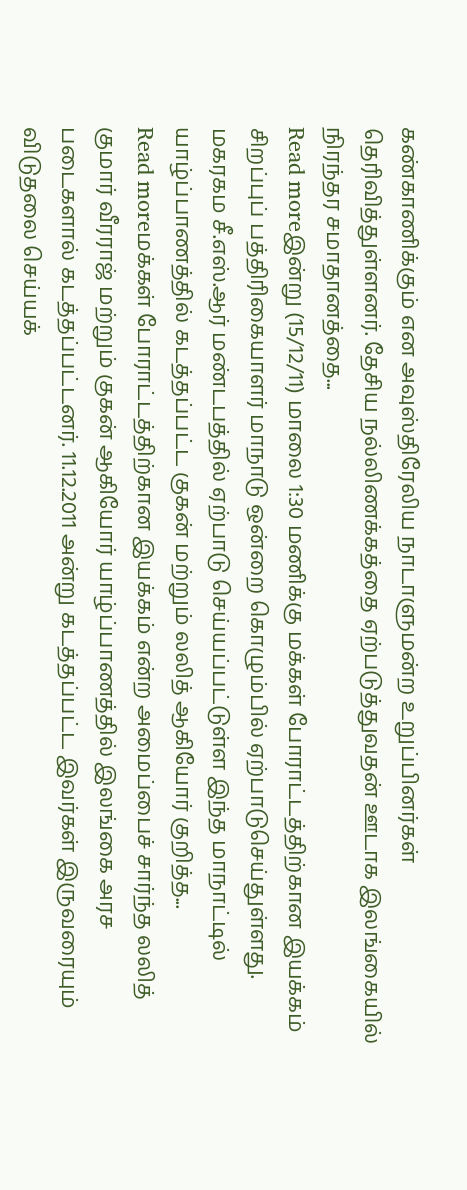கண்காணிக்கும் என அவுஸ்திரேலிய நாடாளுமன்ற உறுப்பினர்கள் தெரிவித்துள்ளனர். தேசிய நல்லிணக்கத்தை ஏற்படுத்துவதன் ஊடாக இலங்கையில் நிரந்தர சமாதானத்தை...
Read moreஇன்று (15/12/11) மாலை 1:30 மணிக்கு மக்கள் போராட்டத்திற்கான இயக்கம் சிறப்புப் பத்திரிகையாளர் மாநாடு ஒன்றை கொழும்பில் ஏற்பாடுசெய்துள்ளது. மகரகம சீ.எஸ்.ஆர் மண்டபத்தில் ஏற்பாடு செய்யப்பட்டுள்ள இந்த மாநாட்டில் யாழ்ப்பாணத்தில் கடத்தப்பட்ட குகன் மற்றும் லலித் ஆகியோர் குறித்த...
Read moreமக்கள் போராட்டத்திற்கான இயக்கம் என்ற அமைப்பைச் சார்ந்த லலித் குமார் வீரராஜ் மற்றும் குகன் ஆகியோர் யாழ்ப்பாணத்தில் இலங்கை அரச படைகளால் கடத்தப்பட்டனர். 11.12.2011 அன்று கடத்தப்பட்ட இவர்கள் இருவரையும் விடுதலை செய்யக்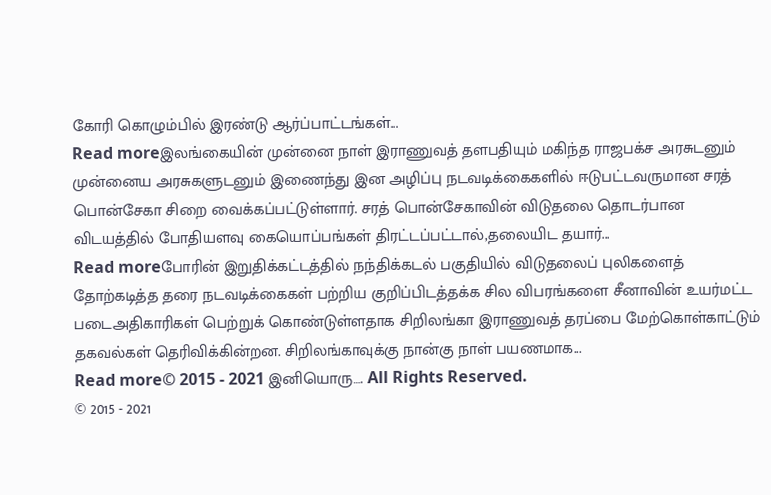கோரி கொழும்பில் இரண்டு ஆர்ப்பாட்டங்கள்...
Read moreஇலங்கையின் முன்னை நாள் இராணுவத் தளபதியும் மகிந்த ராஜபக்ச அரசுடனும் முன்னைய அரசுகளுடனும் இணைந்து இன அழிப்பு நடவடிக்கைகளில் ஈடுபட்டவருமான சரத் பொன்சேகா சிறை வைக்கப்பட்டுள்ளார். சரத் பொன்சேகாவின் விடுதலை தொடர்பான விடயத்தில் போதியளவு கையொப்பங்கள் திரட்டப்பட்டால்,தலையிட தயார்...
Read moreபோரின் இறுதிக்கட்டத்தில் நந்திக்கடல் பகுதியில் விடுதலைப் புலிகளைத் தோற்கடித்த தரை நடவடிக்கைகள் பற்றிய குறிப்பிடத்தக்க சில விபரங்களை சீனாவின் உயர்மட்ட படைஅதிகாரிகள் பெற்றுக் கொண்டுள்ளதாக சிறிலங்கா இராணுவத் தரப்பை மேற்கொள்காட்டும் தகவல்கள் தெரிவிக்கின்றன. சிறிலங்காவுக்கு நான்கு நாள் பயணமாக...
Read more© 2015 - 2021 இனியொரு…. All Rights Reserved.
© 2015 - 2021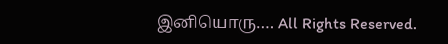இனியொரு…. All Rights Reserved.